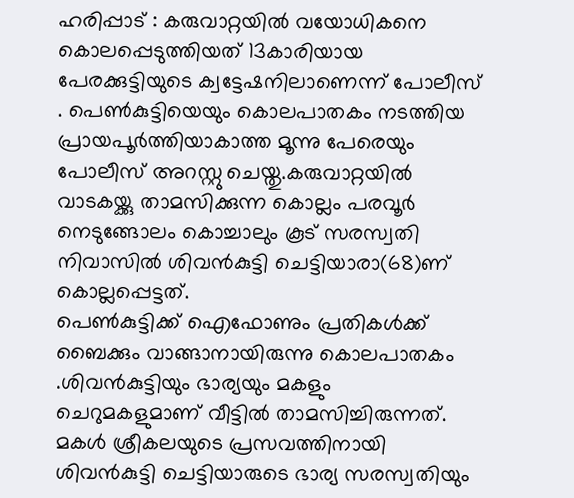ഹരിപ്പാട് : കരുവാറ്റയിൽ വയോധികനെ കൊലപ്പെടുത്തിയത് 13കാരിയായ പേരക്കുട്ടിയുടെ ക്വട്ടേഷനിലാണെന്ന് പോലീസ് . പെൺകുട്ടിയെയും കൊലപാതകം നടത്തിയ പ്രായപൂർത്തിയാകാത്ത മൂന്നു പേരെയും പോലീസ് അറസ്റ്റു ചെയ്തു.കരുവാറ്റയിൽ വാടകയ്ക്കു താമസിക്കുന്ന കൊല്ലം പരവൂർ നെടുങ്ങോലം കൊച്ചാലും കൂട് സരസ്വതി നിവാസിൽ ശിവൻകുട്ടി ചെട്ടിയാരാ(68)ണ് കൊല്ലപ്പെട്ടത്.
പെൺകുട്ടിക്ക് ഐഫോണും പ്രതികൾക്ക് ബൈക്കും വാങ്ങാനായിരുന്നു കൊലപാതകം .ശിവൻകുട്ടിയും ഭാര്യയും മകളും ചെറുമകളുമാണ് വീട്ടിൽ താമസിച്ചിരുന്നത്. മകൾ ശ്രീകലയുടെ പ്രസവത്തിനായി ശിവൻകുട്ടി ചെട്ടിയാരുടെ ഭാര്യ സരസ്വതിയും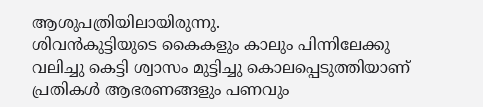ആശുപത്രിയിലായിരുന്നു.
ശിവൻകുട്ടിയുടെ കൈകളും കാലും പിന്നിലേക്കു വലിച്ചു കെട്ടി ശ്വാസം മുട്ടിച്ചു കൊലപ്പെടുത്തിയാണ് പ്രതികൾ ആഭരണങ്ങളും പണവും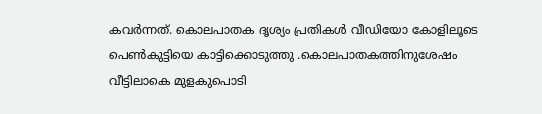കവർന്നത്. കൊലപാതക ദൃശ്യം പ്രതികൾ വീഡിയോ കോളിലൂടെ പെൺകുട്ടിയെ കാട്ടിക്കൊടുത്തു .കൊലപാതകത്തിനുശേഷം വീട്ടിലാകെ മുളകുപൊടി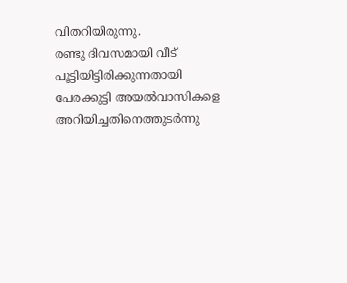വിതറിയിരുന്നു.
രണ്ടു ദിവസമായി വീട് പൂട്ടിയിട്ടിരിക്കുന്നതായി പേരക്കുട്ടി അയൽവാസികളെ അറിയിച്ചതിനെത്തുടർന്നു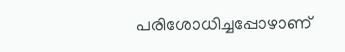പരിശോധിച്ചപ്പോഴാണ്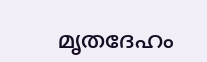മൃതദേഹം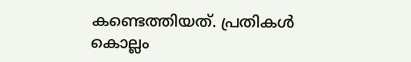കണ്ടെത്തിയത്. പ്രതികൾ കൊല്ലം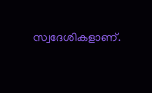സ്വദേശികളാണ്.